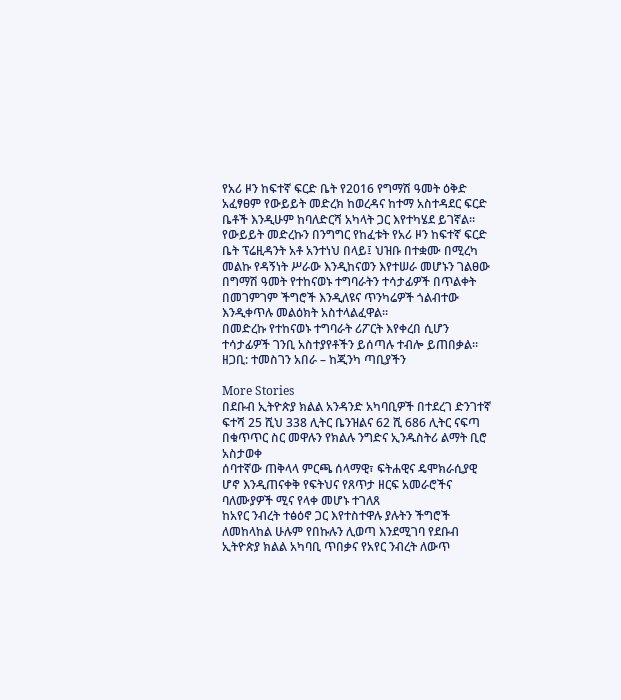የአሪ ዞን ከፍተኛ ፍርድ ቤት የ2016 የግማሽ ዓመት ዕቅድ አፈፃፀም የውይይት መድረክ ከወረዳና ከተማ አስተዳደር ፍርድ ቤቶች እንዲሁም ከባለድርሻ አካላት ጋር እየተካሄደ ይገኛል።
የውይይት መድረኩን በንግግር የከፈቱት የአሪ ዞን ከፍተኛ ፍርድ ቤት ፕሬዚዳንት አቶ አንተነህ በላይ፤ ህዝቡ በተቋሙ በሚረካ መልኩ የዳኝነት ሥራው እንዲከናወን እየተሠራ መሆኑን ገልፀው በግማሽ ዓመት የተከናወኑ ተግባራትን ተሳታፊዎች በጥልቀት በመገምገም ችግሮች እንዲለዩና ጥንካሬዎች ጎልብተው እንዲቀጥሉ መልዕክት አስተላልፈዋል።
በመድረኩ የተከናወኑ ተግባራት ሪፖርት እየቀረበ ሲሆን ተሳታፊዎች ገንቢ አስተያየቶችን ይሰጣሉ ተብሎ ይጠበቃል።
ዘጋቢ: ተመስገን አበራ – ከጂንካ ጣቢያችን

More Stories
በደቡብ ኢትዮጵያ ክልል አንዳንድ አካባቢዎች በተደረገ ድንገተኛ ፍተሻ 25 ሺህ 338 ሊትር ቤንዝልና 62 ሺ 686 ሊትር ናፍጣ በቁጥጥር ስር መዋሉን የክልሉ ንግድና ኢንዱስትሪ ልማት ቢሮ አስታወቀ
ሰባተኛው ጠቅላላ ምርጫ ሰላማዊ፣ ፍትሐዊና ዴሞክራሲያዊ ሆኖ እንዲጠናቀቅ የፍትህና የጸጥታ ዘርፍ አመራሮችና ባለሙያዎች ሚና የላቀ መሆኑ ተገለጸ
ከአየር ንብረት ተፅዕኖ ጋር እየተስተዋሉ ያሉትን ችግሮች ለመከላከል ሁሉም የበኩሉን ሊወጣ እንደሚገባ የደቡብ ኢትዮጵያ ክልል አካባቢ ጥበቃና የአየር ንብረት ለውጥ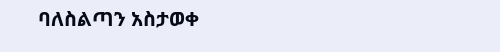ባለስልጣን አስታወቀ